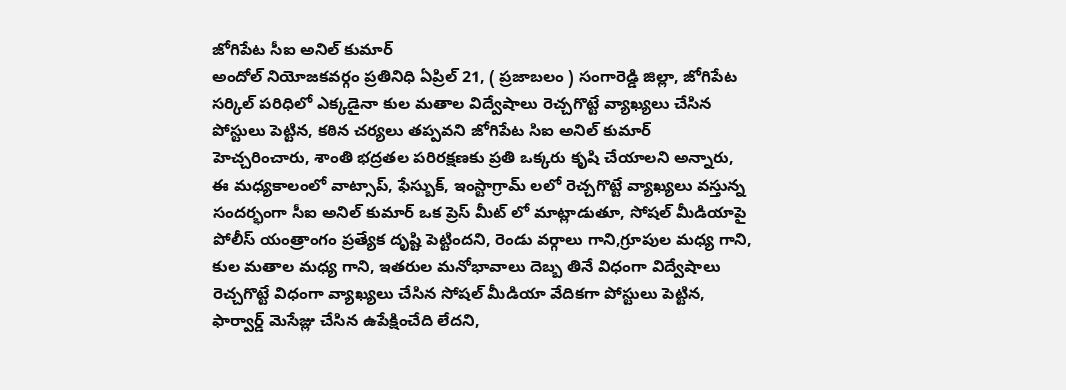జోగిపేట సీఐ అనిల్ కుమార్
అందోల్ నియోజకవర్గం ప్రతినిధి ఏప్రిల్ 21, ( ప్రజాబలం ) సంగారెడ్డి జిల్లా, జోగిపేట సర్కిల్ పరిధిలో ఎక్కడైనా కుల మతాల విద్వేషాలు రెచ్చగొట్టే వ్యాఖ్యలు చేసిన పోస్టులు పెట్టిన, కఠిన చర్యలు తప్పవని జోగిపేట సిఐ అనిల్ కుమార్ హెచ్చరించారు, శాంతి భద్రతల పరిరక్షణకు ప్రతి ఒక్కరు కృషి చేయాలని అన్నారు, ఈ మధ్యకాలంలో వాట్సాప్, ఫేస్బుక్, ఇంస్టాగ్రామ్ లలో రెచ్చగొట్టే వ్యాఖ్యలు వస్తున్న సందర్భంగా సీఐ అనిల్ కుమార్ ఒక ప్రెస్ మీట్ లో మాట్లాడుతూ, సోషల్ మీడియాపై పోలీస్ యంత్రాంగం ప్రత్యేక దృష్టి పెట్టిందని, రెండు వర్గాలు గాని,గ్రూపుల మధ్య గాని, కుల మతాల మధ్య గాని, ఇతరుల మనోభావాలు దెబ్బ తినే విధంగా విద్వేషాలు రెచ్చగొట్టే విధంగా వ్యాఖ్యలు చేసిన సోషల్ మీడియా వేదికగా పోస్టులు పెట్టిన, ఫార్వార్డ్ మెసేజ్లు చేసిన ఉపేక్షించేది లేదని,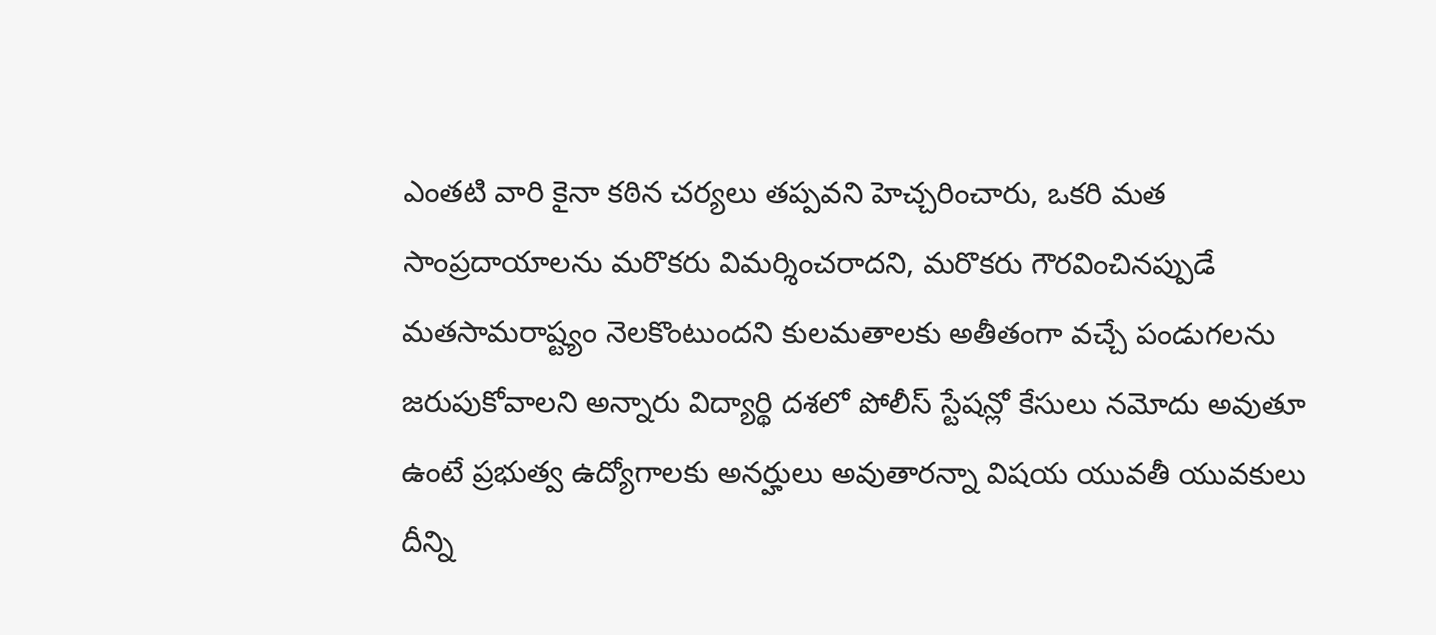ఎంతటి వారి కైనా కఠిన చర్యలు తప్పవని హెచ్చరించారు, ఒకరి మత సాంప్రదాయాలను మరొకరు విమర్శించరాదని, మరొకరు గౌరవించినప్పుడే మతసామరాష్ట్యం నెలకొంటుందని కులమతాలకు అతీతంగా వచ్చే పండుగలను జరుపుకోవాలని అన్నారు విద్యార్థి దశలో పోలీస్ స్టేషన్లో కేసులు నమోదు అవుతూ ఉంటే ప్రభుత్వ ఉద్యోగాలకు అనర్హులు అవుతారన్నా విషయ యువతీ యువకులు దీన్ని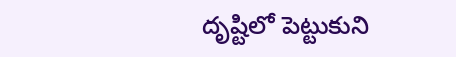దృష్టిలో పెట్టుకుని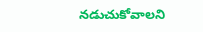నడుచుకోవాలని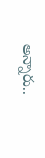అన్నారు..